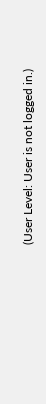(User Level: User is not logged in.)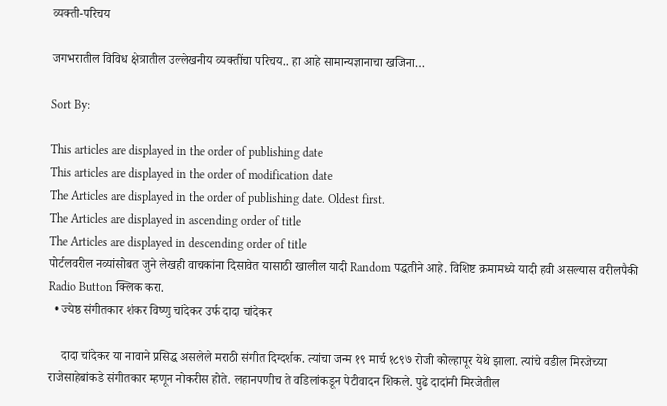व्यक्ती-परिचय

जगभरातील विविध क्षेत्रातील उल्लेखनीय व्यक्तींचा परिचय.. हा आहे सामान्यज्ञानाचा खजिना…

Sort By:

This articles are displayed in the order of publishing date
This articles are displayed in the order of modification date
The Articles are displayed in the order of publishing date. Oldest first.
The Articles are displayed in ascending order of title
The Articles are displayed in descending order of title
पोर्टलवरील नव्यांसोबत जुने लेखही वाचकांना दिसावेत यासाठी खालील यादी Random पद्धतीने आहे. विशिष्ट क्रमामध्ये यादी हवी असल्यास वरीलपैकी Radio Button क्लिक करा.
  • ज्येष्ठ संगीतकार शंकर विष्णु चांदेकर उर्फ दादा चांदेकर

    दादा चांदेकर या नावाने प्रसिद्ध असलेले मराठी संगीत दिग्दर्शक. त्यांचा जन्म १९ मार्च १८९७ रोजी कोल्हापूर येथे झाला. त्यांचे वडील मिरजेच्या राजेसाहेबांकडे संगीतकार म्हणून नोकरीस होते. लहानपणीच ते वडिलांकडून पेटीवादन शिकले. पुढे दादांनी मिरजेतील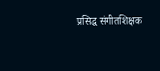प्रसिद्ध संगीतशिक्षक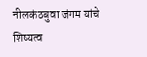नीलकंठबुवा जंगम यांचे शिष्यत्व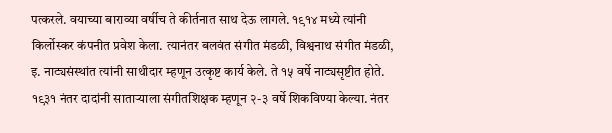पत्करले. वयाच्या बाराव्या वर्षीच ते कीर्तनात साथ देऊ लागले. १९१४ मध्ये त्यांनी किर्लोस्कर कंपनीत प्रवेश केला. त्यानंतर बलवंत संगीत मंडळी, विश्वनाथ संगीत मंडळी, इ. नाट्यसंस्थांत त्यांनी साथीदार म्हणून उत्कृष्ट कार्य केले. ते १५ वर्षे नाट्यसृष्टीत होते. १९३१ नंतर दादांनी साताऱ्याला संगीतशिक्षक म्हणून २-३ वर्षे शिकविण्या केल्या. नंतर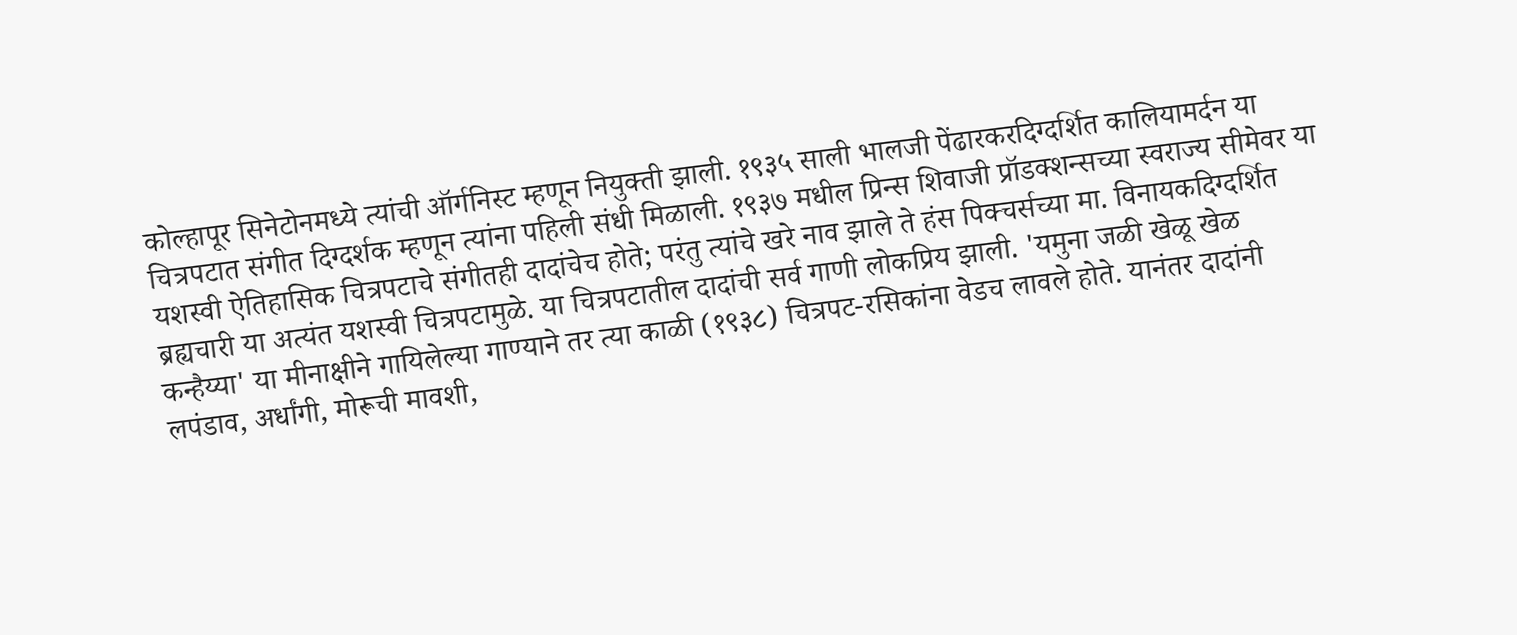कोल्हापूर सिनेटोनमध्ये त्यांची ऑर्गनिस्ट म्हणून नियुक्ती झाली. १९३५ साली भालजी पेंढारकरदिग्दर्शित कालियामर्दन या चित्रपटात संगीत दिग्दर्शक म्हणून त्यांना पहिली संधी मिळाली. १९३७ मधील प्रिन्स शिवाजी प्रॉडक्शन्सच्या स्वराज्य सीमेवर या यशस्वी ऐतिहासिक चित्रपटाचे संगीतही दादांचेच होते; परंतु त्यांचे खरे नाव झाले ते हंस पिक्चर्सच्या मा. विनायकदिग्दर्शित ब्रह्यचारी या अत्यंत यशस्वी चित्रपटामुळे. या चित्रपटातील दादांची सर्व गाणी लोकप्रिय झाली. 'यमुना जळी खेळू खेळ कन्हैय्या' या मीनाक्षीने गायिलेल्या गाण्याने तर त्या काळी (१९३८) चित्रपट-रसिकांना वेडच लावले होते. यानंतर दादांनी लपंडाव, अर्धांगी, मोरूची मावशी,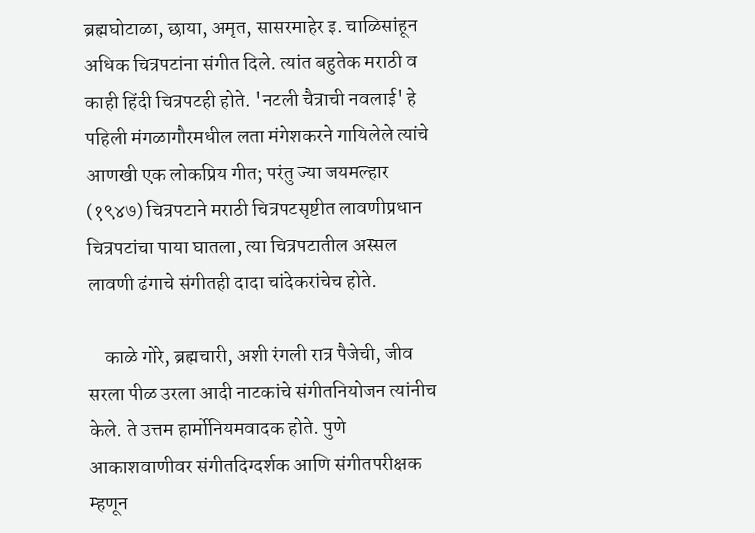ब्रह्मघोटाळा, छाया, अमृत, सासरमाहेर इ. चाळिसांहून अधिक चित्रपटांना संगीत दिले. त्यांत बहुतेक मराठी व काही हिंदी चित्रपटही होते. 'नटली चैत्राची नवलाई' हे पहिली मंगळागौरमधील लता मंगेशकरने गायिलेले त्यांचे आणखी एक लोकप्रिय गीत; परंतु ज्या जयमल्हार (१९४७) चित्रपटाने मराठी चित्रपटसृष्टीत लावणीप्रधान चित्रपटांचा पाया घातला, त्या चित्रपटातील अस्सल लावणी ढंगाचे संगीतही दादा चांदेकरांचेच होते.

    काळे गोरे, ब्रह्मचारी, अशी रंगली रात्र पैजेची, जीव सरला पीळ उरला आदी नाटकांचे संगीतनियोजन त्यांनीच केले. ते उत्तम हार्मोनियमवादक होते. पुणे आकाशवाणीवर संगीतदिग्दर्शक आणि संगीतपरीक्षक म्हणून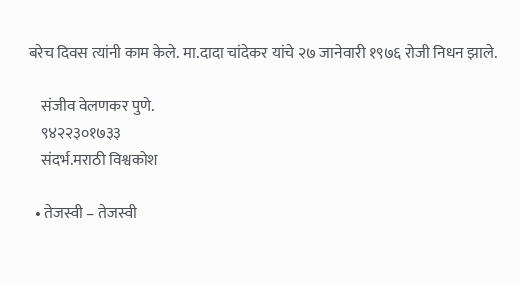बरेच दिवस त्यांनी काम केले. मा.दादा चांदेकर यांचे २७ जानेवारी १९७६ रोजी निधन झाले.

    संजीव वेलणकर पुणे.
    ९४२२३०१७३३
    संदर्भ.मराठी विश्वकोश

  • तेजस्वी – तेजस्वी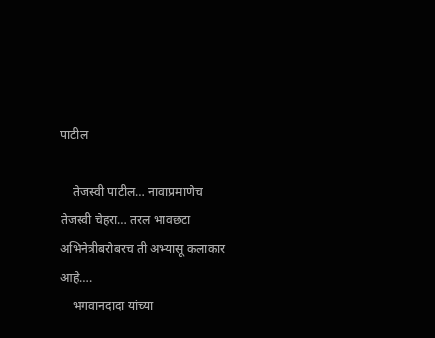पाटील

    तेजस्वी पाटील… नावाप्रमाणेच तेजस्वी चेहरा… तरल भावछटा अभिनेत्रीबरोबरच ती अभ्यासू कलाकार आहे….
    भगवानदादा यांच्या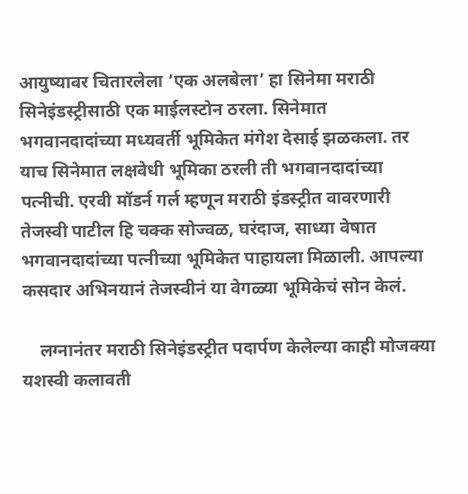आयुष्यावर चितारलेला ’एक अलबेला’ हा सिनेमा मराठी सिनेइंडस्ट्रीसाठी एक माईलस्टोन ठरला. सिनेमात भगवानदादांच्या मध्यवर्ती भूमिकेत मंगेश देसाई झळकला. तर याच सिनेमात लक्षवेधी भूमिका ठरली ती भगवानदादांच्या पत्नीची. एरवी मॉडर्न गर्ल म्हणून मराठी इंडस्ट्रीत वावरणारी तेजस्वी पाटील हि चक्क सोज्वळ, घरंदाज, साध्या वेषात भगवानदादांच्या पत्नीच्या भूमिकेत पाहायला मिळाली. आपल्या कसदार अभिनयानं तेजस्वीनं या वेगळ्या भूमिकेचं सोन केलं.

    लग्नानंतर मराठी सिनेइंडस्ट्रीत पदार्पण केलेल्या काही मोजक्या यशस्वी कलावती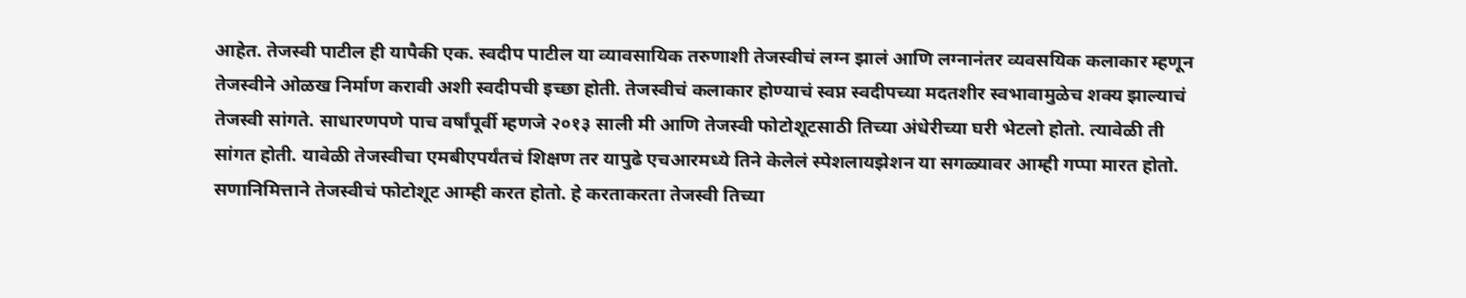आहेत. तेजस्वी पाटील ही यापैकी एक. स्वदीप पाटील या व्यावसायिक तरुणाशी तेजस्वीचं लग्न झालं आणि लग्नानंतर व्यवसयिक कलाकार म्हणून तेजस्वीने ओळख निर्माण करावी अशी स्वदीपची इच्छा होती. तेजस्वीचं कलाकार होण्याचं स्वप्न स्वदीपच्या मदतशीर स्वभावामुळेच शक्य झाल्याचं तेजस्वी सांगते. साधारणपणे पाच वर्षांपूर्वी म्हणजे २०१३ साली मी आणि तेजस्वी फोटोशूटसाठी तिच्या अंधेरीच्या घरी भेटलो होतो. त्यावेळी ती सांगत होती. यावेळी तेजस्वीचा एमबीएपर्यंतचं शिक्षण तर यापुढे एचआरमध्ये तिने केलेलं स्पेशलायझेशन या सगळ्यावर आम्ही गप्पा मारत होतो. सणानिमित्ताने तेजस्वीचं फोटोशूट आम्ही करत होतो. हे करताकरता तेजस्वी तिच्या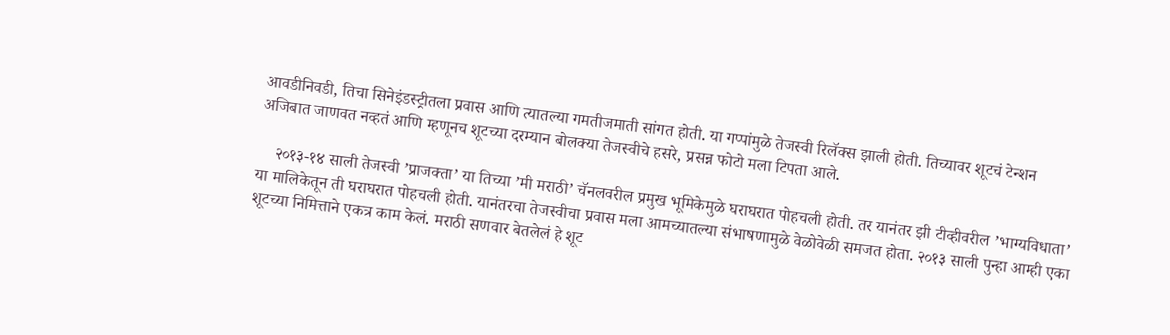आवडीनिवडी, तिचा सिनेइंडस्ट्रीतला प्रवास आणि त्यातल्या गमतीजमाती सांगत होती. या गप्पांमुळे तेजस्वी रिलॅक्स झाली होती. तिच्यावर शूटचं टेन्शन अजिबात जाणवत नव्हतं आणि म्हणूनच शूटच्या दरम्यान बोलक्या तेजस्वीचे हसरे, प्रसन्न फोटो मला टिपता आले.

    २०१३-१४ साली तेजस्वी ’प्राजक्ता’ या तिच्या ’मी मराठी’ चॅनलवरील प्रमुख भूमिकेमुळे घराघरात पोहचली होती. तर यानंतर झी टीव्हीवरील ’भाग्यविधाता’ या मालिकेतून ती घराघरात पोहचली होती. यानंतरचा तेजस्वीचा प्रवास मला आमच्यातल्या संभाषणामुळे वेळोवेळी समजत होता. २०१३ साली पुन्हा आम्ही एका शूटच्या निमित्ताने एकत्र काम केलं. मराठी सणवार बेतलेलं हे शूट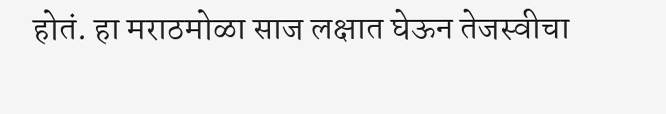होतं. हा मराठमोळा साज लक्षात घेऊन तेजस्वीचा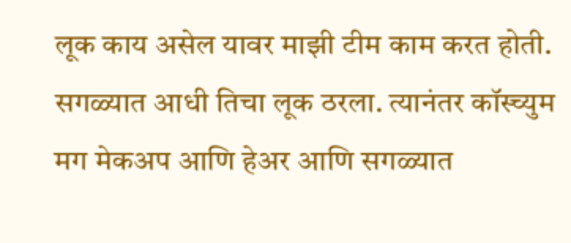लूक काय असेल यावर माझी टीम काम करत होती. सगळ्यात आधी तिचा लूक ठरला. त्यानंतर कॉस्च्युम मग मेकअप आणि हेअर आणि सगळ्यात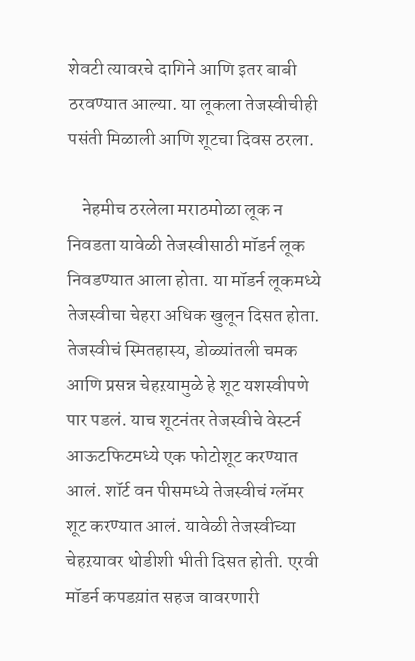शेवटी त्यावरचे दागिने आणि इतर बाबी ठरवण्यात आल्या. या लूकला तेजस्वीचीही पसंती मिळाली आणि शूटचा दिवस ठरला.

    नेहमीच ठरलेला मराठमोळा लूक न निवडता यावेळी तेजस्वीसाठी मॉडर्न लूक निवडण्यात आला होता. या मॉडर्न लूकमध्ये तेजस्वीचा चेहरा अधिक खुलून दिसत होता. तेजस्वीचं स्मितहास्य, डोळ्यांतली चमक आणि प्रसन्न चेहऱयामुळे हे शूट यशस्वीपणे पार पडलं. याच शूटनंतर तेजस्वीचे वेस्टर्न आऊटफिटमध्ये एक फोटोशूट करण्यात आलं. शॉर्ट वन पीसमध्ये तेजस्वीचं ग्लॅमर शूट करण्यात आलं. यावेळी तेजस्वीच्या चेहऱयावर थोडीशी भीती दिसत होती. एरवी मॉडर्न कपडय़ांत सहज वावरणारी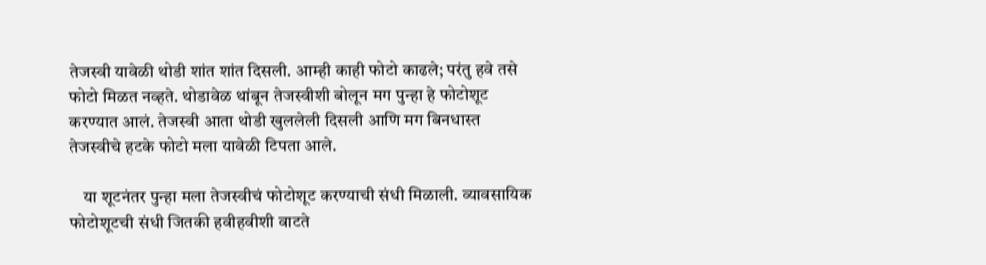तेजस्वी यावेळी थोडी शांत शांत दिसली. आम्ही काही फोटो काढले; परंतु हवे तसे फोटो मिळत नव्हते. थोडावेळ थांबून तेजस्वीशी बोलून मग पुन्हा हे फोटोशूट करण्यात आलं. तेजस्वी आता थोडी खुललेली दिसली आणि मग बिनधास्त तेजस्वीचे हटके फोटो मला यावेळी टिपता आले.

    या शूटनंतर पुन्हा मला तेजस्वीचं फोटोशूट करण्याची संधी मिळाली. व्यावसायिक फोटोशूटची संधी जितकी हवीहवीशी वाटते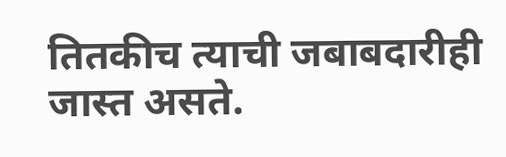तितकीच त्याची जबाबदारीही जास्त असते.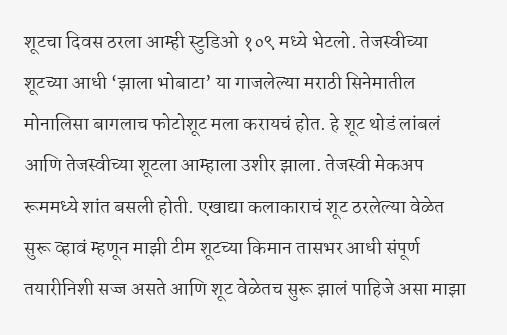शूटचा दिवस ठरला आम्ही स्टुडिओ १०९ मध्ये भेटलो. तेजस्वीच्या शूटच्या आधी ‘झाला भोबाटा’ या गाजलेल्या मराठी सिनेमातील मोनालिसा बागलाच फोटोशूट मला करायचं होत. हे शूट थोडं लांबलं आणि तेजस्वीच्या शूटला आम्हाला उशीर झाला. तेजस्वी मेकअप रूममध्ये शांत बसली होती. एखाद्या कलाकाराचं शूट ठरलेल्या वेळेत सुरू व्हावं म्हणून माझी टीम शूटच्या किमान तासभर आधी संपूर्ण तयारीनिशी सज्ज असते आणि शूट वेळेतच सुरू झालं पाहिजे असा माझा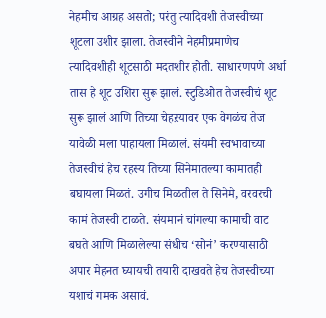नेहमीच आग्रह असतो; परंतु त्यादिवशी तेजस्वीच्या शूटला उशीर झाला. तेजस्वीने नेहमीप्रमाणेच त्यादिवशीही शूटसाठी मदतशीर होती. साधारणपणे अर्धा तास हे शूट उशिरा सुरू झालं. स्टुडिओत तेजस्वीचं शूट सुरू झालं आणि तिच्या चेहऱयावर एक वेगळंच तेज यावेळी मला पाहायला मिळालं. संयमी स्वभावाच्या तेजस्वीचं हेच रहस्य तिच्या सिनेमातल्या कामातही बघायला मिळतं. उगीच मिळतील ते सिनेमे, वरवरची कामं तेजस्वी टाळते. संयमानं चांगल्या कामाची वाट बघते आणि मिळालेल्या संधीच ‘सोनं’ करण्यासाठी अपार मेहनत घ्यायची तयारी दाखवते हेच तेजस्वीच्या यशाचं गमक असावं.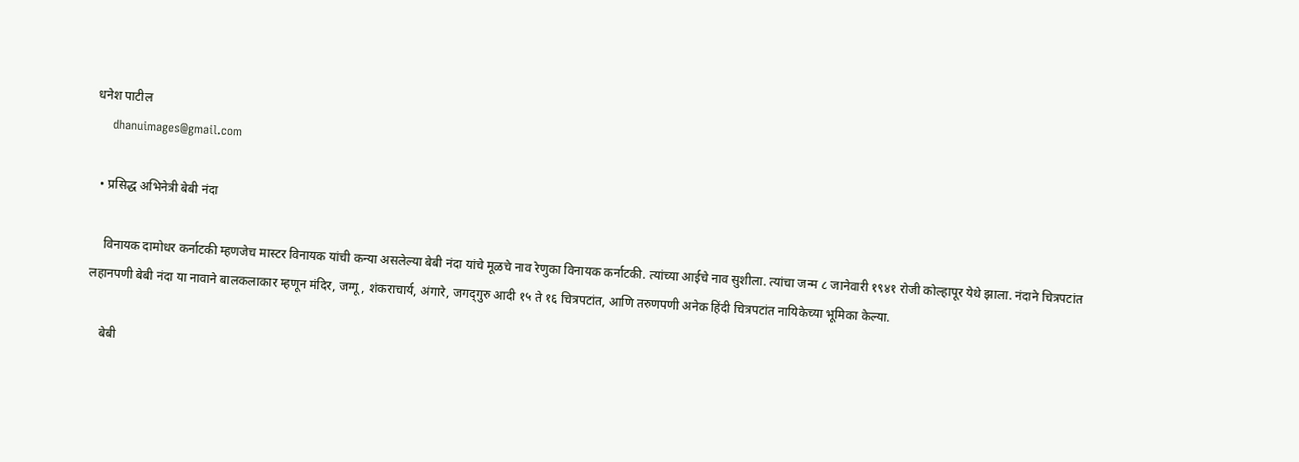धनेश पाटील
    dhanuimages@gmail.com

  • प्रसिद्ध अभिनेत्री बेबी नंदा

    विनायक दामोधर कर्नाटकी म्हणजेच मास्टर विनायक यांची कन्या असलेल्या बेबी नंदा यांचे मूळचे नाव रेणुका विनायक कर्नाटकी. त्यांच्या आईचे नाव सुशीला. त्यांचा जन्म ८ जानेवारी १९४१ रोजी कोल्हापूर येथे झाला. नंदाने चित्रपटांत लहानपणी बेबी नंदा या नावाने बालकलाकार म्हणून मंदिर, जग्गू, शंकराचार्य, अंगारे, जगद्‌गुरु आदी १५ ते १६ चित्रपटांत, आणि तरुणपणी अनेक हिंदी चित्रपटांत नायिकेच्या भूमिका केल्या.

    बेबी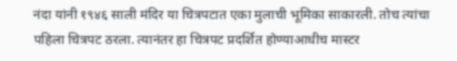नंदा यांनी १९४६ साली मंदिर या चित्रपटात एका मुलाची भूमिका साकारली. तोच त्यांचा पहिला चित्रपट ठरला. त्यानंतर हा चित्रपट प्रदर्शित होण्याआधीच मास्टर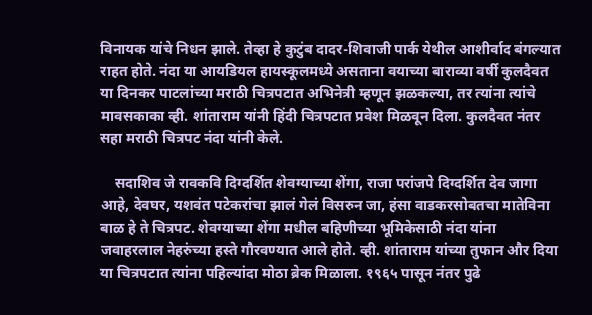विनायक यांचे निधन झाले. तेव्हा हे कुटुंब दादर-शिवाजी पार्क येथील आशीर्वाद बंगल्यात राहत होते. नंदा या आयडियल हायस्कूलमध्ये असताना वयाच्या बाराव्या वर्षी कुलदैवत या दिनकर पाटलांच्या मराठी चित्रपटात अभिनेत्री म्हणून झळकल्या, तर त्यांना त्यांचे मावसकाका व्ही. शांताराम यांनी हिंदी चित्रपटात प्रवेश मिळवून दिला. कुलदैवत नंतर सहा मराठी चित्रपट नंदा यांनी केले.

    सदाशिव जे रावकवि दिग्दर्शित शेवग्याच्या शेंगा, राजा परांजपे दिग्दर्शित देव जागा आहे, देवघर, यशवंत पटेकरांचा झालं गेलं विसरुन जा, हंसा वाडकरसोबतचा मातेविना बाळ हे ते चित्रपट. शेवग्याच्या शेंगा मधील बहिणीच्या भूमिकेसाठी नंदा यांना जवाहरलाल नेहरुंच्या हस्ते गौरवण्यात आले होते. व्ही. शांताराम यांच्या तुफान और दिया या चित्रपटात त्यांना पहिल्यांदा मोठा ब्रेक मिळाला. १९६५ पासून नंतर पुढे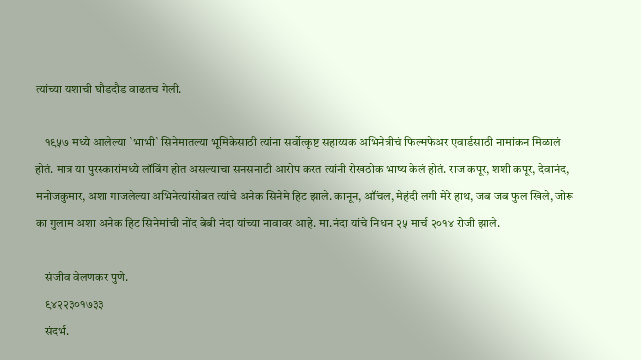त्यांच्या यशाची घौडदौड वाढतच गेली.

    १९५७ मध्ये आलेल्या `भाभी` सिनेमातल्या भूमिकेसाठी त्यांना सर्वोत्कृष्ट सहाय्यक अभिनेत्रीचं फिल्मफेअर एवार्डसाठी नामांकन मिळालं होतं. मात्र या पुरस्कारांमध्ये लॉबिंग होत असल्याचा सनसनाटी आरोप करत त्यांनी रोखठोक भाष्य केलं होतं. राज कपूर, शशी कपूर, देवानंद, मनोजकुमार, अशा गाजलेल्या अभिनेत्यांसोबत त्यांचे अनेक सिनेमे हिट झाले. कानून, ऑंचल, मेहंदी लगी मेरे हाथ, जब जब फुल खिले, जोरू का गुलाम अशा अनेक हिट सिनेमांची नोंद बेबी नंदा यांच्या नावावर आहे. मा.नंदा यांचे निधन २५ मार्च २०१४ रोजी झाले.

    संजीव वेलणकर पुणे.
    ९४२२३०१७३३
    संदर्भ.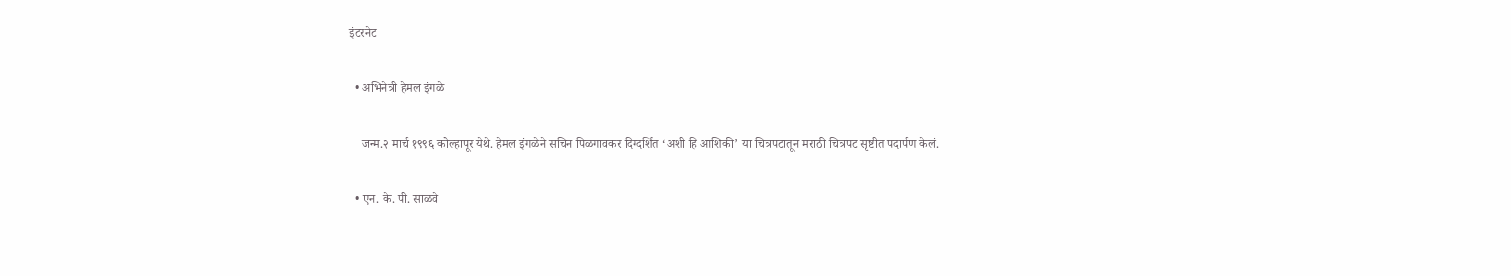इंटरनेट

  • अभिनेत्री हेमल इंगळे

    जन्म.२ मार्च १९९६ कोल्हापूर येथे. हेमल इंगळेने सचिन पिळगावकर दिग्दर्शित ‘अशी हि आशिकी’ या चित्रपटातून मराठी चित्रपट सृष्टीत पदार्पण केलं.

  • एन. के. पी. साळवे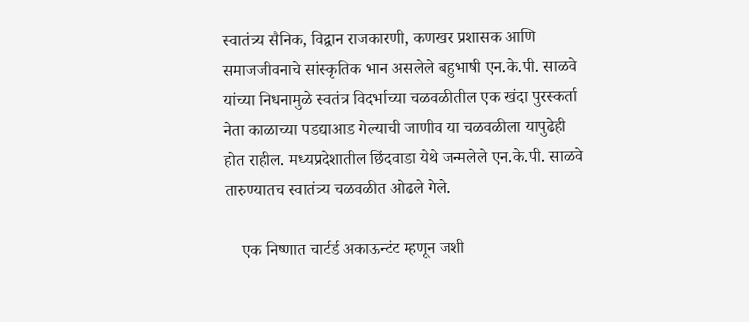स्वातंत्र्य सैनिक, विद्वान राजकारणी, कणखर प्रशासक आणि समाजजीवनाचे सांस्कृतिक भान असलेले बहुभाषी एन.के.पी. साळवे यांच्या निधनामुळे स्वतंत्र विदर्भाच्या चळवळीतील एक खंदा पुरस्कर्ता नेता काळाच्या पडद्याआड गेल्याची जाणीव या चळवळीला यापुढेही होत राहील. मध्यप्रदेशातील छिंदवाडा येथे जन्मलेले एन.के.पी. साळवे तारुण्यातच स्वातंत्र्य चळवळीत ओढले गेले.

    एक निष्णात चार्टर्ड अकाऊन्टंट म्हणून जशी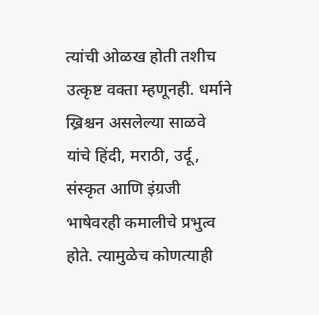त्यांची ओळख होती तशीच उत्कृष्ट वक्ता म्हणूनही. धर्माने ख्रिश्चन असलेल्या साळवे यांचे हिंदी, मराठी, उर्दू, संस्कृत आणि इंग्रजी भाषेवरही कमालीचे प्रभुत्व होते. त्यामुळेच कोणत्याही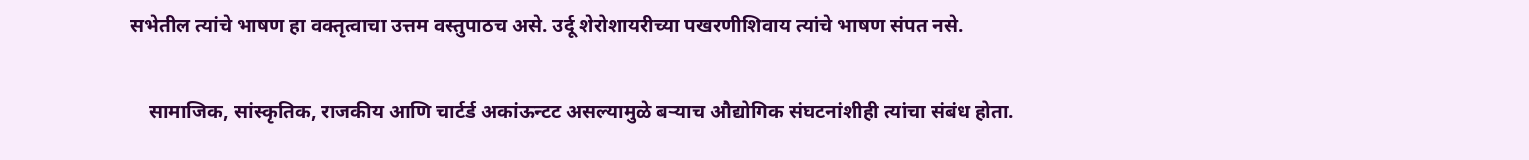सभेतील त्यांचे भाषण हा वक्तृत्वाचा उत्तम वस्तुपाठच असे. उर्दू शेरोशायरीच्या पखरणीशिवाय त्यांचे भाषण संपत नसे.

    सामाजिक, सांस्कृतिक, राजकीय आणि चार्टर्ड अकांऊन्टट असल्यामुळे बऱ्याच औद्योगिक संघटनांशीही त्यांचा संबंध होता.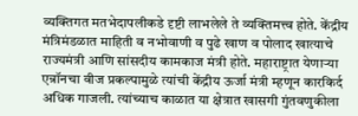व्यक्तिगत मतभेदापलीकडे दृष्टी लाभलेले ते व्यक्तिमत्त्व होते. केंद्रीय मंत्रिमंडळात माहिती व नभोवाणी व पुढे खाण व पोलाद खात्याचे राज्यमंत्री आणि सांसदीय कामकाज मंत्री होते. महाराष्ट्रात येणाऱ्या एन्रॉनचा वीज प्रकल्पामुळे त्यांची केंद्रीय ऊर्जा मंत्री म्हणून कारकिर्द अधिक गाजली. त्यांच्याच काळात या क्षेत्रात खासगी गुंतवणुकीला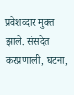प्रवेशव्दार मुक्त झाले. संसदेत करप्रणाली, घटना,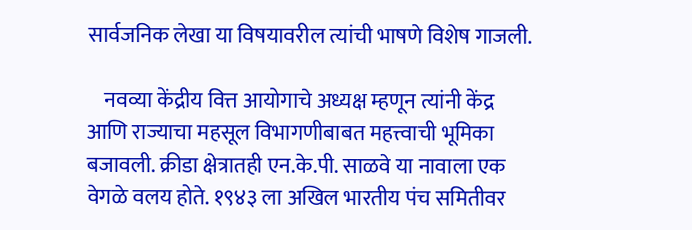सार्वजनिक लेखा या विषयावरील त्यांची भाषणे विशेष गाजली.

    नवव्या केंद्रीय वित्त आयोगाचे अध्यक्ष म्हणून त्यांनी केंद्र आणि राज्याचा महसूल विभागणीबाबत महत्त्वाची भूमिका बजावली. क्रीडा क्षेत्रातही एन.के.पी. साळवे या नावाला एक वेगळे वलय होते. १९४३ ला अखिल भारतीय पंच समितीवर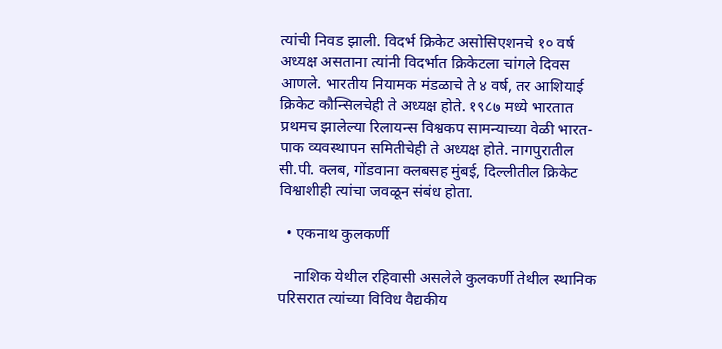त्यांची निवड झाली. विदर्भ क्रिकेट असोसिएशनचे १० वर्ष अध्यक्ष असताना त्यांनी विदर्भात क्रिकेटला चांगले दिवस आणले. भारतीय नियामक मंडळाचे ते ४ वर्ष, तर आशियाई क्रिकेट कौन्सिलचेही ते अध्यक्ष होते. १९८७ मध्ये भारतात प्रथमच झालेल्या रिलायन्स विश्वकप सामन्याच्या वेळी भारत-पाक व्यवस्थापन समितीचेही ते अध्यक्ष होते. नागपुरातील सी.पी. क्लब, गोंडवाना क्लबसह मुंबई, दिल्लीतील क्रिकेट विश्वाशीही त्यांचा जवळून संबंध होता.

  • एकनाथ कुलकर्णी

    नाशिक येथील रहिवासी असलेले कुलकर्णी तेथील स्थानिक परिसरात त्यांच्या विविध वैद्यकीय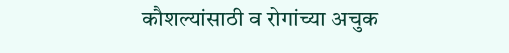कौशल्यांसाठी व रोगांच्या अचुक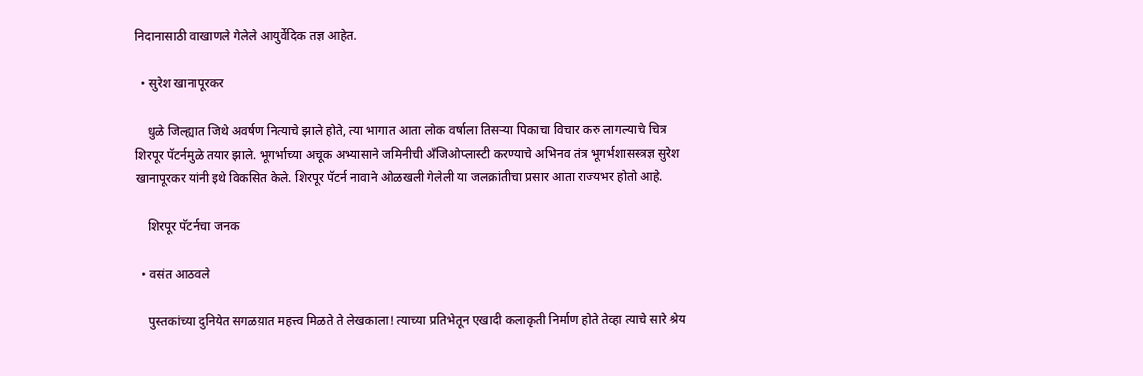निदानासाठी वाखाणले गेलेले आयुर्वेदिक तज्ञ आहेत.

  • सुरेश खानापूरकर

    धुळे जिल्ह्यात जिथे अवर्षण नित्याचे झाले होते, त्या भागात आता लोक वर्षाला तिसर्‍या पिकाचा विचार करु लागल्याचे चित्र शिरपूर पॅटर्नमुळे तयार झाले. भूगर्भाच्या अचूक अभ्यासाने जमिनीची ॲंजिओप्लास्टी करण्याचे अभिनव तंत्र भूगर्भशासस्त्रज्ञ सुरेश खानापूरकर यांनी इथे विकसित केले. शिरपूर पॅटर्न नावाने ओळखली गेलेली या जलक्रांतीचा प्रसार आता राज्यभर होतो आहे.

    शिरपूर पॅटर्नचा जनक

  • वसंत आठवले

    पुस्तकांच्या दुनियेत सगळय़ात महत्त्व मिळते ते लेखकाला! त्याच्या प्रतिभेतून एखादी कलाकृती निर्माण होते तेव्हा त्याचे सारे श्रेय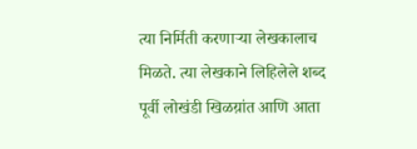त्या निर्मिती करणाऱ्या लेखकालाच मिळते. त्या लेखकाने लिहिलेले शब्द पूर्वी लोखंडी खिळय़ांत आणि आता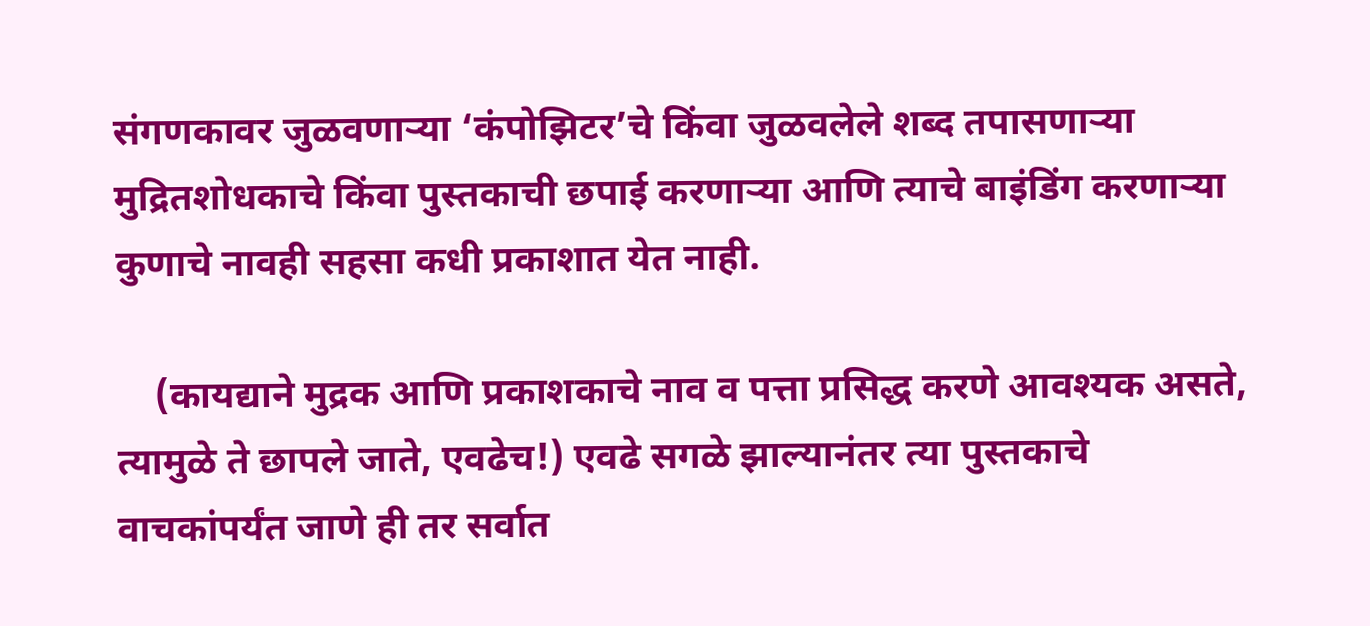संगणकावर जुळवणाऱ्या ‘कंपोझिटर’चे किंवा जुळवलेले शब्द तपासणाऱ्या मुद्रितशोधकाचे किंवा पुस्तकाची छपाई करणाऱ्या आणि त्याचे बाइंडिंग करणाऱ्या कुणाचे नावही सहसा कधी प्रकाशात येत नाही.

    (कायद्याने मुद्रक आणि प्रकाशकाचे नाव व पत्ता प्रसिद्ध करणे आवश्यक असते, त्यामुळे ते छापले जाते, एवढेच!) एवढे सगळे झाल्यानंतर त्या पुस्तकाचे वाचकांपर्यंत जाणे ही तर सर्वात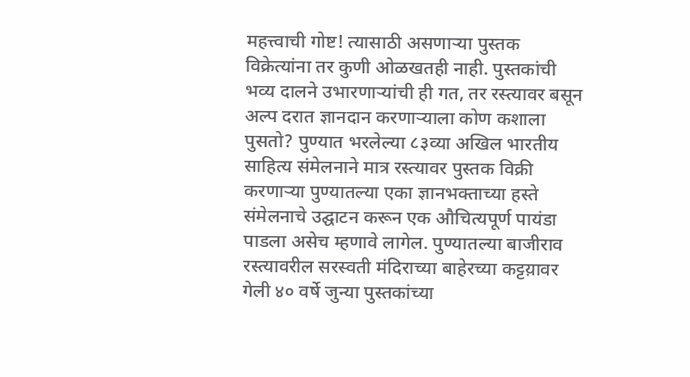महत्त्वाची गोष्ट! त्यासाठी असणाऱ्या पुस्तक विक्रेत्यांना तर कुणी ओळखतही नाही. पुस्तकांची भव्य दालने उभारणाऱ्यांची ही गत, तर रस्त्यावर बसून अल्प दरात ज्ञानदान करणाऱ्याला कोण कशाला पुसतो? पुण्यात भरलेल्या ८३व्या अखिल भारतीय साहित्य संमेलनाने मात्र रस्त्यावर पुस्तक विक्री करणाऱ्या पुण्यातल्या एका ज्ञानभक्ताच्या हस्ते संमेलनाचे उद्घाटन करून एक औचित्यपूर्ण पायंडा पाडला असेच म्हणावे लागेल. पुण्यातल्या बाजीराव रस्त्यावरील सरस्वती मंदिराच्या बाहेरच्या कट्टय़ावर गेली ४० वर्षे जुन्या पुस्तकांच्या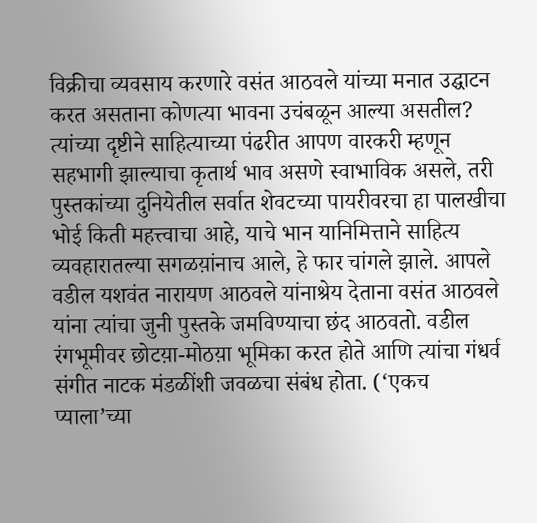विक्रीचा व्यवसाय करणारे वसंत आठवले यांच्या मनात उद्घाटन करत असताना कोणत्या भावना उचंबळून आल्या असतील? त्यांच्या दृष्टीने साहित्याच्या पंढरीत आपण वारकरी म्हणून सहभागी झाल्याचा कृतार्थ भाव असणे स्वाभाविक असले, तरी पुस्तकांच्या दुनियेतील सर्वात शेवटच्या पायरीवरचा हा पालखीचा भोई किती महत्त्वाचा आहे, याचे भान यानिमित्ताने साहित्य व्यवहारातल्या सगळय़ांनाच आले, हे फार चांगले झाले. आपले वडील यशवंत नारायण आठवले यांनाश्रेय देताना वसंत आठवले यांना त्यांचा जुनी पुस्तके जमविण्याचा छंद आठवतो. वडील रंगभूमीवर छोटय़ा-मोठय़ा भूमिका करत होते आणि त्यांचा गंधर्व संगीत नाटक मंडळींशी जवळचा संबंध होता. (‘एकच प्याला’च्या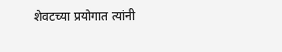शेवटच्या प्रयोगात त्यांनी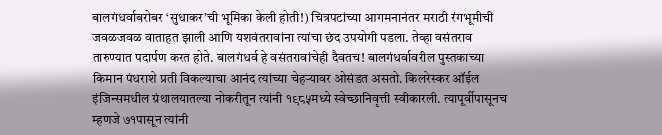बालगंधर्वाबरोबर ‘सुधाकर’ची भूमिका केली होती!) चित्रपटांच्या आगमनानंतर मराठी रंगभूमीची जवळजवळ वाताहत झाली आणि यशवंतरावांना त्यांचा छंद उपयोगी पडला. तेव्हा वसंतराव तारुण्यात पदार्पण करत होते. बालगंधर्व हे वसंतरावांचेही दैवतच! बालगंधर्वावरील पुस्तकाच्या किमान पंधराशे प्रती विकल्याचा आनंद त्यांच्या चेहऱ्यावर ओसंडत असतो. किलरेस्कर ऑईल इंजिन्समधील ग्रंथालयातल्या नोकरीतून त्यांनी १९८५मध्ये स्वेच्छानिवृत्ती स्वीकारली. त्यापूर्वीपासूनच म्हणजे ७१पासून त्यांनी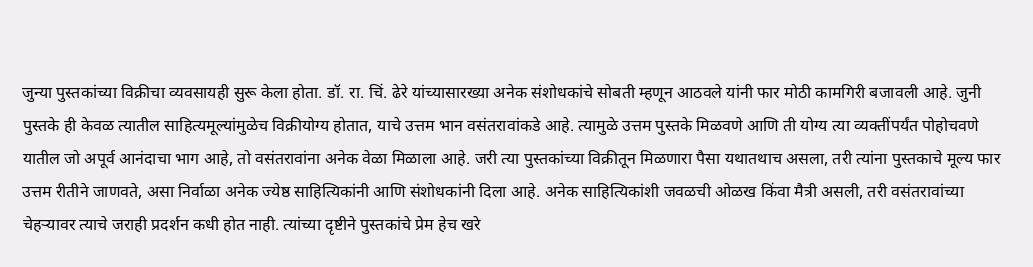जुन्या पुस्तकांच्या विक्रीचा व्यवसायही सुरू केला होता. डॉ. रा. चिं. ढेरे यांच्यासारख्या अनेक संशोधकांचे सोबती म्हणून आठवले यांनी फार मोठी कामगिरी बजावली आहे. जुनी पुस्तके ही केवळ त्यातील साहित्यमूल्यांमुळेच विक्रीयोग्य होतात, याचे उत्तम भान वसंतरावांकडे आहे. त्यामुळे उत्तम पुस्तके मिळवणे आणि ती योग्य त्या व्यक्तींपर्यंत पोहोचवणे यातील जो अपूर्व आनंदाचा भाग आहे, तो वसंतरावांना अनेक वेळा मिळाला आहे. जरी त्या पुस्तकांच्या विक्रीतून मिळणारा पैसा यथातथाच असला, तरी त्यांना पुस्तकाचे मूल्य फार उत्तम रीतीने जाणवते, असा निर्वाळा अनेक ज्येष्ठ साहित्यिकांनी आणि संशोधकांनी दिला आहे. अनेक साहित्यिकांशी जवळची ओळख किंवा मैत्री असली, तरी वसंतरावांच्या चेहऱ्यावर त्याचे जराही प्रदर्शन कधी होत नाही. त्यांच्या दृष्टीने पुस्तकांचे प्रेम हेच खरे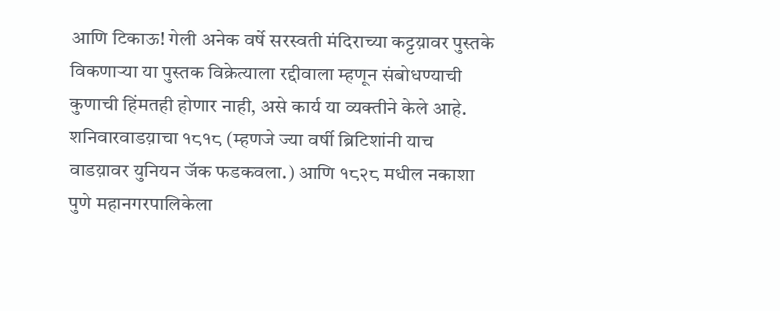आणि टिकाऊ! गेली अनेक वर्षे सरस्वती मंदिराच्या कट्टय़ावर पुस्तके विकणाऱ्या या पुस्तक विक्रेत्याला रद्दीवाला म्हणून संबोधण्याची कुणाची हिंमतही होणार नाही, असे कार्य या व्यक्तीने केले आहे. शनिवारवाडय़ाचा १८१८ (म्हणजे ज्या वर्षी ब्रिटिशांनी याच वाडय़ावर युनियन जॅक फडकवला.) आणि १८२८ मधील नकाशा पुणे महानगरपालिकेला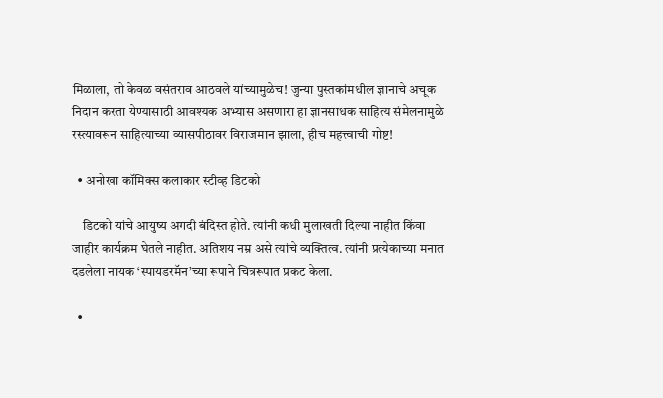मिळाला, तो केवळ वसंतराव आठवले यांच्यामुळेच! जुन्या पुस्तकांमधील ज्ञानाचे अचूक निदान करता येण्यासाठी आवश्यक अभ्यास असणारा हा ज्ञानसाधक साहित्य संमेलनामुळे रस्त्यावरून साहित्याच्या व्यासपीठावर विराजमान झाला, हीच महत्त्वाची गोष्ट!

  • अनोखा कॉमिक्स कलाकार स्टीव्ह डिटको

    डिटको यांचे आयुष्य अगदी बंदिस्त होते. त्यांनी कधी मुलाखती दिल्या नाहीत किंवा जाहीर कार्यक्रम घेतले नाहीत. अतिशय नम्र असे त्यांचे व्यक्तित्व. त्यांनी प्रत्येकाच्या मनात दडलेला नायक ‘स्पायडरमॅन’च्या रूपाने चित्ररूपात प्रकट केला.

  •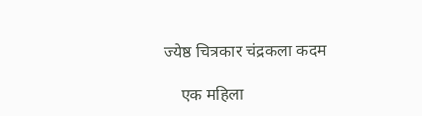ज्येष्ठ चित्रकार चंद्रकला कदम

    एक महिला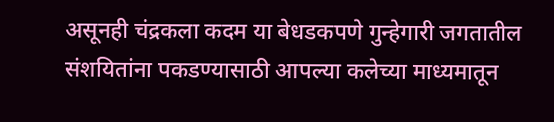असूनही चंद्रकला कदम या बेधडकपणे गुन्हेगारी जगतातील संशयितांना पकडण्यासाठी आपल्या कलेच्या माध्यमातून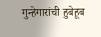गुन्हेगारांची हुबेहूब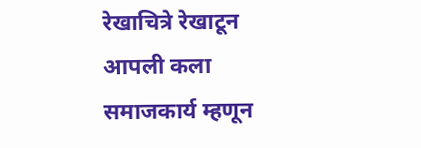रेखाचित्रे रेखाटून आपली कला समाजकार्य म्हणून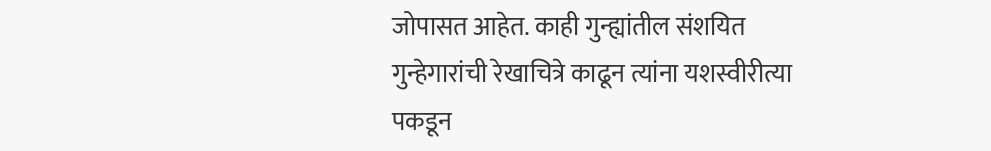जोपासत आहेत. काही गुन्ह्यांतील संशयित गुन्हेगारांची रेखाचित्रे काढून त्यांना यशस्वीरीत्या पकडून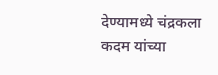देण्यामध्ये चंद्रकला कदम यांच्या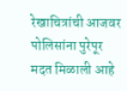रेखाचित्रांची आजवर पोलिसांना पुरेपूर मदत मिळाली आहे